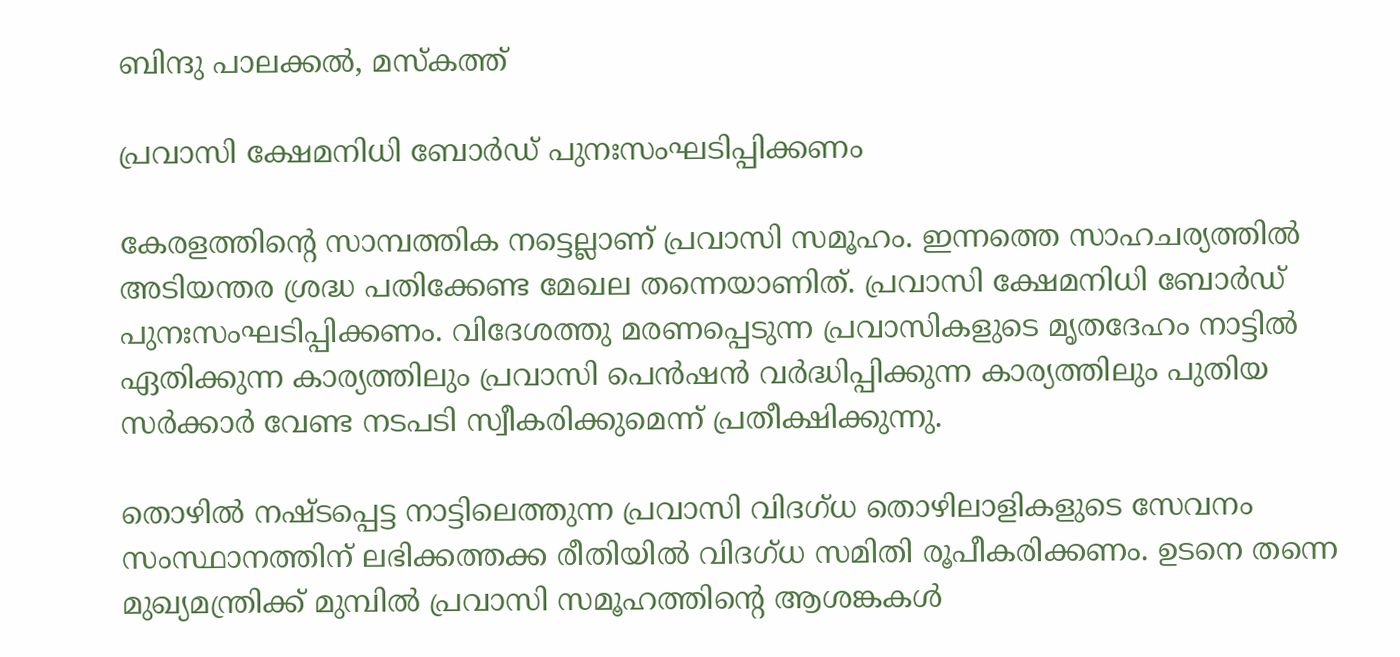ബിന്ദു പാലക്കൽ, മസ്കത്ത്

പ്രവാസി ക്ഷേമനിധി ബോർഡ് പുനഃസംഘടിപ്പിക്കണം

കേരളത്തിന്റെ സാമ്പത്തിക നട്ടെല്ലാണ് പ്രവാസി സമൂഹം. ഇന്നത്തെ സാഹചര്യത്തിൽ അടിയന്തര ശ്രദ്ധ പതിക്കേണ്ട മേഖല തന്നെയാണിത്. പ്രവാസി ക്ഷേമനിധി ബോർഡ് പുനഃസംഘടിപ്പിക്കണം. വിദേശത്തു മരണപ്പെടുന്ന പ്രവാസികളുടെ മൃതദേഹം നാട്ടിൽ ഏതിക്കുന്ന കാര്യത്തിലും പ്രവാസി പെൻഷൻ വർദ്ധിപ്പിക്കുന്ന കാര്യത്തിലും പുതിയ സർക്കാർ വേണ്ട നടപടി സ്വീകരിക്കുമെന്ന് പ്രതീക്ഷിക്കുന്നു.

തൊഴിൽ നഷ്ടപ്പെട്ട നാട്ടിലെത്തുന്ന പ്രവാസി വിദഗ്ധ തൊഴിലാളികളുടെ സേവനം സംസ്ഥാനത്തിന് ലഭിക്കത്തക്ക രീതിയിൽ വിദഗ്ധ സമിതി രൂപീകരിക്കണം. ഉടനെ തന്നെ മുഖ്യമന്ത്രിക്ക് മുമ്പിൽ പ്രവാസി സമൂഹത്തിന്റെ ആശങ്കകൾ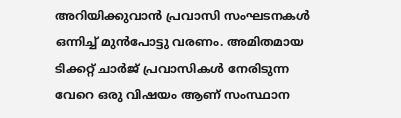അറിയിക്കുവാൻ പ്രവാസി സംഘടനകൾ ഒന്നിച്ച് മുൻപോട്ടു വരണം. അമിതമായ ടിക്കറ്റ് ചാർജ് പ്രവാസികൾ നേരിടുന്ന വേറെ ഒരു വിഷയം ആണ് സംസ്ഥാന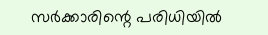സർക്കാരിന്റെ പരിധിയിൽ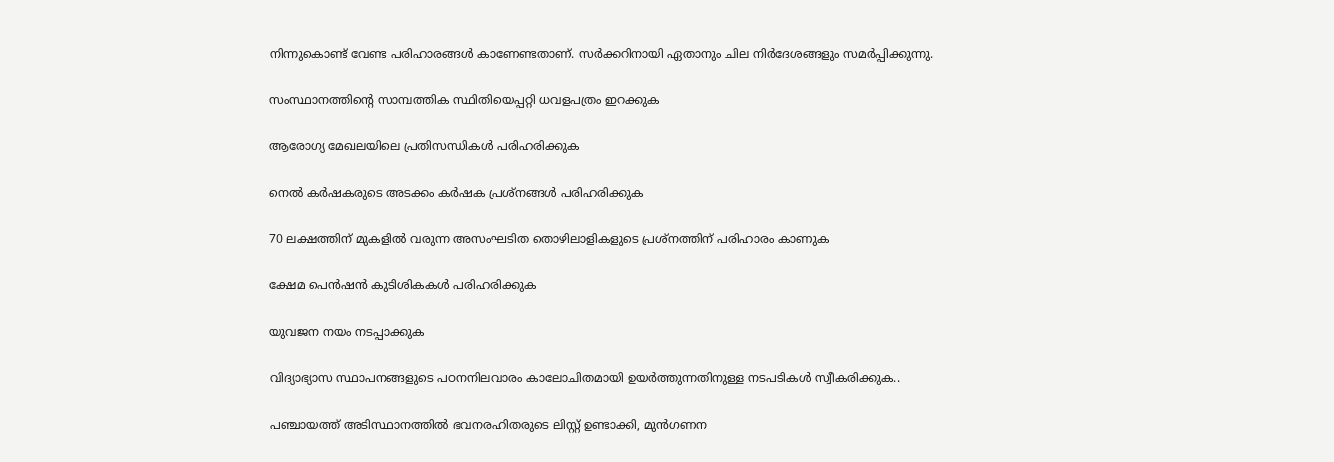നിന്നുകൊണ്ട് വേണ്ട പരിഹാരങ്ങൾ കാണേണ്ടതാണ്. സർക്കറിനായി ഏതാനും ചില നിർദേശങ്ങളും സമർപ്പിക്കുന്നു.

സംസ്ഥാനത്തിന്റെ സാമ്പത്തിക സ്ഥിതിയെപ്പറ്റി ധവളപത്രം ഇറക്കുക

ആരോഗ്യ മേഖലയിലെ പ്രതിസന്ധികൾ പരിഹരിക്കുക

നെൽ കർഷകരുടെ അടക്കം കർഷക പ്രശ്നങ്ങൾ പരിഹരിക്കുക

70 ലക്ഷത്തിന് മുകളിൽ വരുന്ന അസംഘടിത തൊഴിലാളികളുടെ പ്രശ്നത്തിന് പരിഹാരം കാണുക

ക്ഷേമ പെൻഷൻ കുടിശികകൾ പരിഹരിക്കുക

യുവജന നയം നടപ്പാക്കുക

വിദ്യാഭ്യാസ സ്ഥാപനങ്ങളുടെ പഠനനിലവാരം കാലോചിതമായി ഉയർത്തുന്നതിനുള്ള നടപടികൾ സ്വീകരിക്കുക..

പഞ്ചായത്ത് അടിസ്ഥാനത്തിൽ ഭവനരഹിതരുടെ ലിസ്റ്റ് ഉണ്ടാക്കി, മുൻഗണന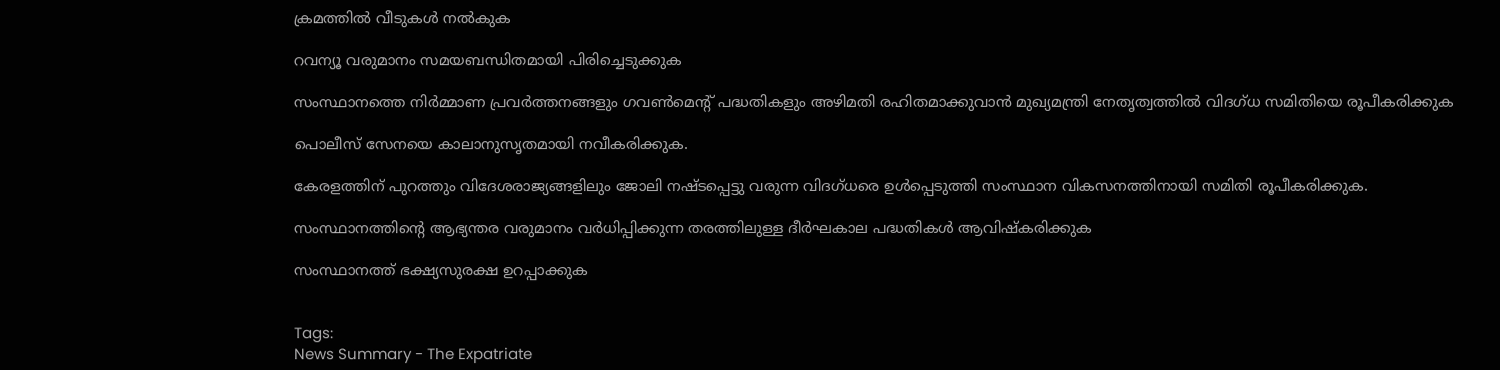ക്രമത്തിൽ വീടുകൾ നൽകുക

റവന്യൂ വരുമാനം സമയബന്ധിതമായി പിരിച്ചെടുക്കുക

സംസ്ഥാനത്തെ നിർമ്മാണ പ്രവർത്തനങ്ങളും ഗവൺമെന്റ് പദ്ധതികളും അഴിമതി രഹിതമാക്കുവാൻ മുഖ്യമന്ത്രി നേതൃത്വത്തിൽ വിദഗ്ധ സമിതിയെ രൂപീകരിക്കുക

പൊലീസ് സേനയെ കാലാനുസൃതമായി നവീകരിക്കുക.

കേരളത്തിന് പുറത്തും വിദേശരാജ്യങ്ങളിലും ജോലി നഷ്ടപ്പെട്ടു വരുന്ന വിദഗ്ധരെ ഉൾപ്പെടുത്തി സംസ്ഥാന വികസനത്തിനായി സമിതി രൂപീകരിക്കുക.

സംസ്ഥാനത്തിന്റെ ആഭ്യന്തര വരുമാനം വർധിപ്പിക്കുന്ന തരത്തിലുള്ള ദീർഘകാല പദ്ധതികൾ ആവിഷ്കരിക്കുക

സംസ്ഥാനത്ത് ഭക്ഷ്യസുരക്ഷ ഉറപ്പാക്കുക


Tags:
News Summary - The Expatriate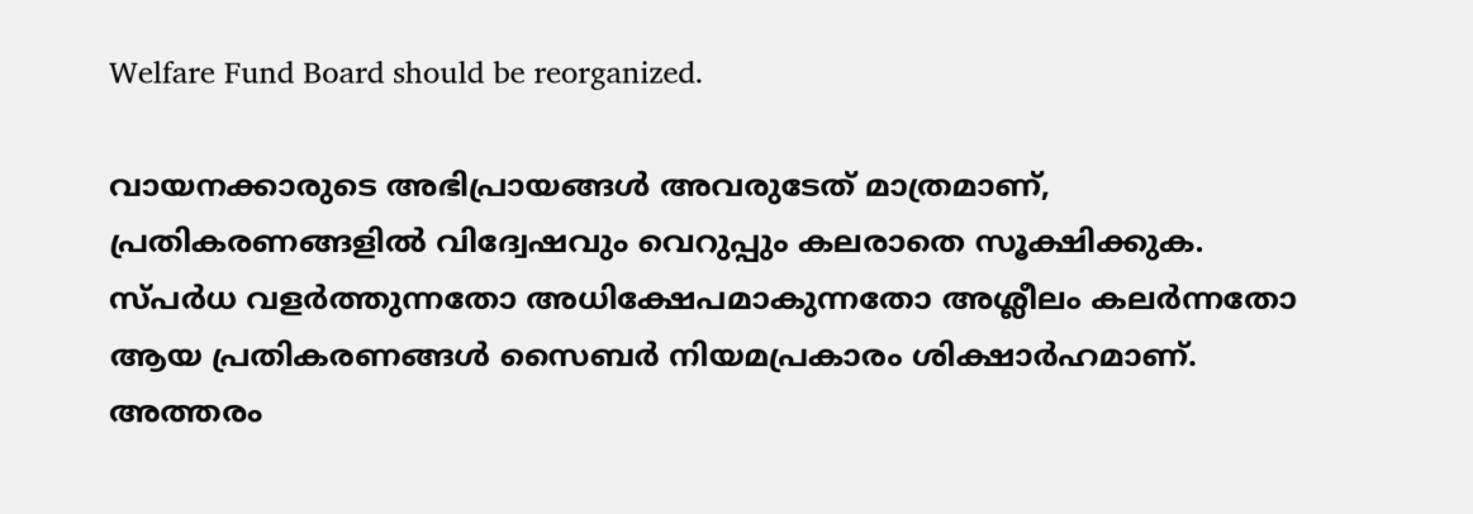Welfare Fund Board should be reorganized.

വായനക്കാരുടെ അഭിപ്രായങ്ങള്‍ അവരുടേത് മാത്രമാണ്, പ്രതികരണങ്ങളിൽ വിദ്വേഷവും വെറുപ്പും കലരാതെ സൂക്ഷിക്കുക. സ്പർധ വളർത്തുന്നതോ അധിക്ഷേപമാകുന്നതോ അശ്ലീലം കലർന്നതോ ആയ പ്രതികരണങ്ങൾ സൈബർ നിയമപ്രകാരം ശിക്ഷാർഹമാണ്. അത്തരം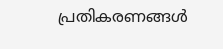പ്രതികരണങ്ങൾ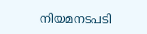നിയമനടപടി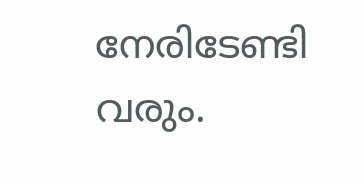നേരിടേണ്ടി വരും.